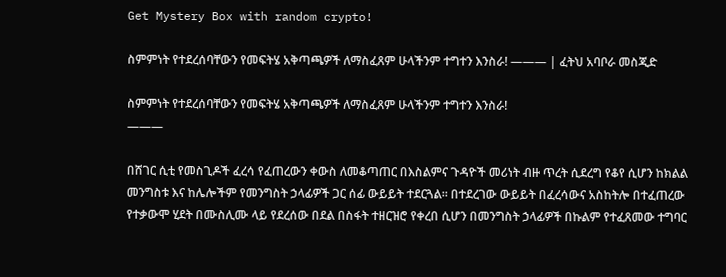Get Mystery Box with random crypto!

ስምምነት የተደረሰባቸውን የመፍትሄ አቅጣጫዎች ለማስፈጸም ሁላችንም ተግተን እንስራ! ——— | ፈትህ አባቦራ መስጂድ

ስምምነት የተደረሰባቸውን የመፍትሄ አቅጣጫዎች ለማስፈጸም ሁላችንም ተግተን እንስራ!
———

በሸገር ሲቲ የመስጊዶች ፈረሳ የፈጠረውን ቀውስ ለመቆጣጠር በእስልምና ጉዳዮች መሪነት ብዙ ጥረት ሲደረግ የቆየ ሲሆን ከክልል መንግስቱ እና ከሌሎችም የመንግስት ኃላፊዎች ጋር ሰፊ ውይይት ተደርጓል። በተደረገው ውይይት በፈረሳውና አስከትሎ በተፈጠረው የተቃውሞ ሂደት በሙስሊሙ ላይ የደረሰው በደል በስፋት ተዘርዝሮ የቀረበ ሲሆን በመንግስት ኃላፊዎች በኩልም የተፈጸመው ተግባር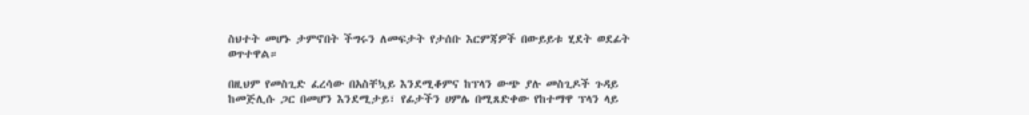ስህተት መሆኑ ታምኖበት ችግሩን ለመፍታት የታሰቡ እርምጃዎች በውይይቱ ሂደት ወደፊት ወጥተዋል።

በዚህም የመስጊድ ፈረሳው በአስቸኳይ እንደሚቆምና ከፕላን ውጭ ያሉ መስጊዶች ጉዳይ ከመጅሊሱ ጋር በመሆን እንደሚታይ፣ የፊታችን ሀምሌ በሚጸድቀው የከተማዋ ፕላን ላይ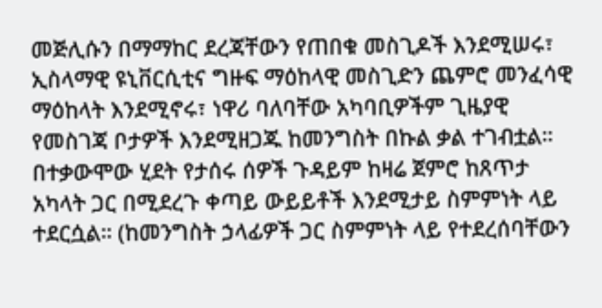መጅሊሱን በማማከር ደረጃቸውን የጠበቁ መስጊዶች እንደሚሠሩ፣ ኢስላማዊ ዩኒቨርሲቲና ግዙፍ ማዕከላዊ መስጊድን ጨምሮ መንፈሳዊ ማዕከላት እንደሚኖሩ፣ ነዋሪ ባለባቸው አካባቢዎችም ጊዜያዊ የመስገጃ ቦታዎች እንደሚዘጋጁ ከመንግስት በኩል ቃል ተገብቷል። በተቃውሞው ሂደት የታሰሩ ሰዎች ጉዳይም ከዛሬ ጀምሮ ከጸጥታ አካላት ጋር በሚደረጉ ቀጣይ ውይይቶች እንደሚታይ ስምምነት ላይ ተደርሷል። (ከመንግስት ኃላፊዎች ጋር ስምምነት ላይ የተደረሰባቸውን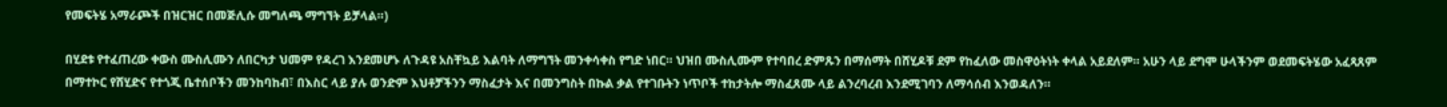የመፍትሄ አማራጮች በዝርዝር በመጅሊሱ መግለጫ ማግኘት ይቻላል።)

በሂደቱ የተፈጠረው ቀውስ ሙስሊሙን ለበርካታ ህመም የዳረገ እንደመሆኑ ለጉዳዩ አስቸኳይ እልባት ለማግኘት መንቀሳቀስ የግድ ነበር። ህዝበ ሙስሊሙም የተባበረ ድምጹን በማሰማት በሸሂዶቹ ደም የከፈለው መስዋዕትነት ቀላል አይደለም። አሁን ላይ ደግሞ ሁላችንም ወደመፍትሄው አፈጻጸም በማተኮር የሸሂድና የተጎጂ ቤተሰቦችን መንከባከብ፣ በእስር ላይ ያሉ ወንድም እህቶቻችንን ማስፈታት እና በመንግስት በኩል ቃል የተገቡትን ነጥቦች ተከታትሎ ማስፈጸሙ ላይ ልንረባረብ እንደሚገባን ለማሳሰብ እንወዳለን።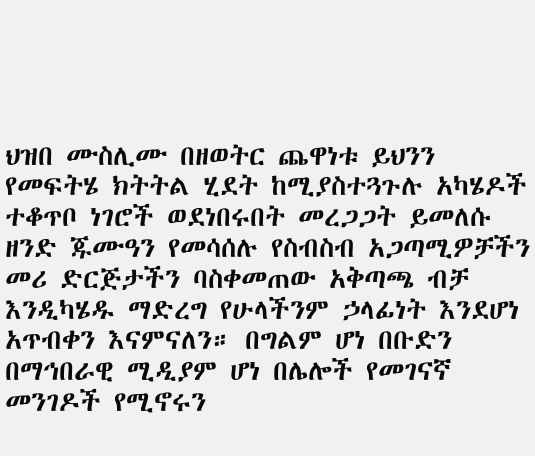ህዝበ ሙስሊሙ በዘወትር ጨዋነቱ ይህንን የመፍትሄ ክትትል ሂደት ከሚያስተጓጉሉ አካሄዶች ተቆጥቦ ነገሮች ወደነበሩበት መረጋጋት ይመለሱ ዘንድ ጁሙዓን የመሳሰሉ የስብስብ አጋጣሚዎቻችን መሪ ድርጅታችን ባስቀመጠው አቅጣጫ ብቻ እንዲካሄዱ ማድረግ የሁላችንም ኃላፊነት እንደሆነ አጥብቀን እናምናለን። በግልም ሆነ በቡድን በማኅበራዊ ሚዲያም ሆነ በሌሎች የመገናኛ መንገዶች የሚኖሩን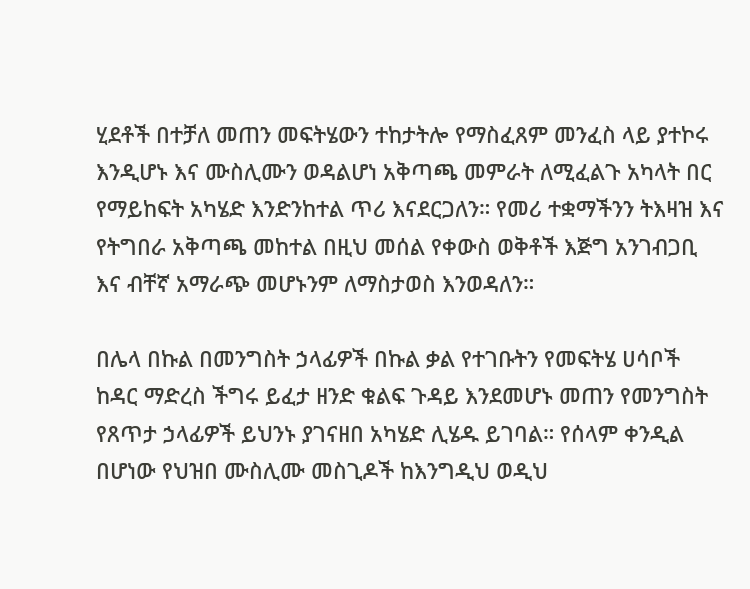ሂደቶች በተቻለ መጠን መፍትሄውን ተከታትሎ የማስፈጸም መንፈስ ላይ ያተኮሩ እንዲሆኑ እና ሙስሊሙን ወዳልሆነ አቅጣጫ መምራት ለሚፈልጉ አካላት በር የማይከፍት አካሄድ እንድንከተል ጥሪ እናደርጋለን። የመሪ ተቋማችንን ትእዛዝ እና የትግበራ አቅጣጫ መከተል በዚህ መሰል የቀውስ ወቅቶች እጅግ አንገብጋቢ እና ብቸኛ አማራጭ መሆኑንም ለማስታወስ እንወዳለን።

በሌላ በኩል በመንግስት ኃላፊዎች በኩል ቃል የተገቡትን የመፍትሄ ሀሳቦች ከዳር ማድረስ ችግሩ ይፈታ ዘንድ ቁልፍ ጉዳይ እንደመሆኑ መጠን የመንግስት የጸጥታ ኃላፊዎች ይህንኑ ያገናዘበ አካሄድ ሊሄዱ ይገባል። የሰላም ቀንዲል በሆነው የህዝበ ሙስሊሙ መስጊዶች ከእንግዲህ ወዲህ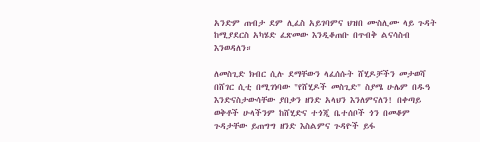አንድም ጠብታ ደም ሊፈስ አይገባምና ህዝበ ሙስሊሙ ላይ ጉዳት ከሚያደርስ አካሄድ ፈጽመው እንዲቆጠቡ በጥብቅ ልናሳስብ እንወዳለን።

ለመስጊድ ክብር ሲሉ ደማቸውን ላፈሰሱት ሸሂዶቻችን መታወሻ በሸገር ሲቲ በሚገነባው "የሸሂዶች መስጊድ" ስያሜ ሁሌም በዱዓ እንድናስታውሳቸው ያበቃን ዘንድ አላህን እንለምናለን! በቀጣይ ወቅቶች ሁላችንም ከሸሂድና ተጎጂ ቤተሰቦች ጎን በመቆም ጉዳታቸው ይጠግግ ዘንድ እስልምና ጉዳዮች ይፋ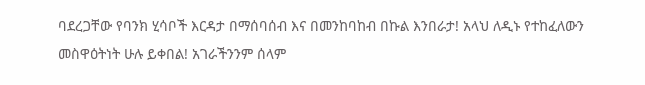ባደረጋቸው የባንክ ሂሳቦች እርዳታ በማሰባሰብ እና በመንከባከብ በኩል እንበራታ! አላህ ለዲኑ የተከፈለውን መስዋዕትነት ሁሉ ይቀበል! አገራችንንም ሰላም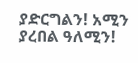ያድርግልን! አሚን ያረበል ዓለሚን!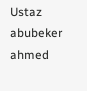Ustaz abubeker ahmed